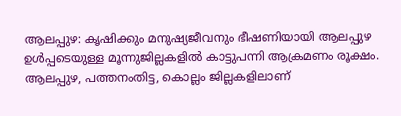ആലപ്പുഴ: കൃഷിക്കും മനുഷ്യജീവനും ഭീഷണിയായി ആലപ്പുഴ ഉൾപ്പടെയുള്ള മൂന്നുജില്ലകളിൽ കാട്ടുപന്നി ആക്രമണം രൂക്ഷം. ആലപ്പുഴ, പത്തനംതിട്ട, കൊല്ലം ജില്ലകളിലാണ്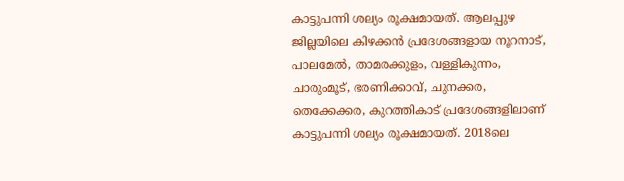കാട്ടുപന്നി ശല്യം രൂക്ഷമായത്. ആലപ്പുഴ ജില്ലയിലെ കിഴക്കൻ പ്രദേശങ്ങളായ നൂറനാട്, പാലമേൽ, താമരക്കുളം, വള്ളികുന്നം, ചാരുംമൂട്, ഭരണിക്കാവ്, ചുനക്കര, തെക്കേക്കര, കുറത്തികാട് പ്രദേശങ്ങളിലാണ് കാട്ടുപന്നി ശല്യം രൂക്ഷമായത്. 2018ലെ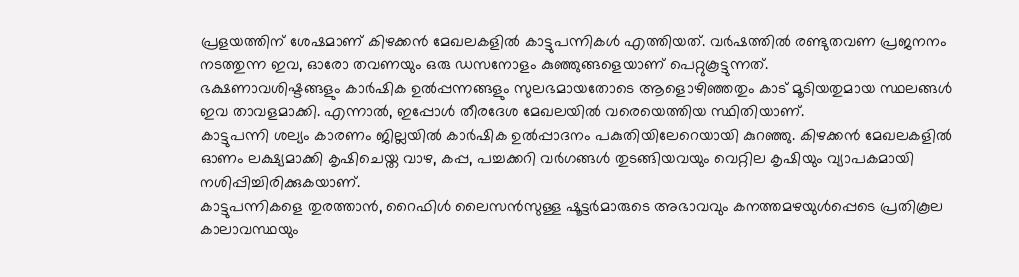പ്രളയത്തിന് ശേഷമാണ് കിഴക്കൻ മേഖലകളിൽ കാട്ടുപന്നികൾ എത്തിയത്. വർഷത്തിൽ രണ്ടുതവണ പ്രജനനം നടത്തുന്ന ഇവ, ഓരോ തവണയും ഒരു ഡസനോളം കുഞ്ഞുങ്ങളെയാണ് പെറ്റുകൂട്ടുന്നത്.
ഭക്ഷണാവശിഷ്ടങ്ങളും കാർഷിക ഉൽപ്പന്നങ്ങളും സുലഭമായതോടെ ആളൊഴിഞ്ഞതും കാട് മൂടിയതുമായ സ്ഥലങ്ങൾ ഇവ താവളമാക്കി. എന്നാൽ, ഇപ്പോൾ തീരദേശ മേഖലയിൽ വരെയെത്തിയ സ്ഥിതിയാണ്.
കാട്ടുപന്നി ശല്യം കാരണം ജില്ലയിൽ കാർഷിക ഉൽപ്പാദനം പകുതിയിലേറെയായി കുറഞ്ഞു. കിഴക്കൻ മേഖലകളിൽ ഓണം ലക്ഷ്യമാക്കി കൃഷിചെയ്ത വാഴ, കപ്പ, പച്ചക്കറി വർഗങ്ങൾ തുടങ്ങിയവയും വെറ്റില കൃഷിയും വ്യാപകമായി നശിപ്പിച്ചിരിക്കുകയാണ്.
കാട്ടുപന്നികളെ തുരത്താൻ, റൈഫിൾ ലൈസൻസുള്ള ഷൂട്ടർമാരുടെ അഭാവവും കനത്തമഴയുൾപ്പെടെ പ്രതികൂല കാലാവസ്ഥയും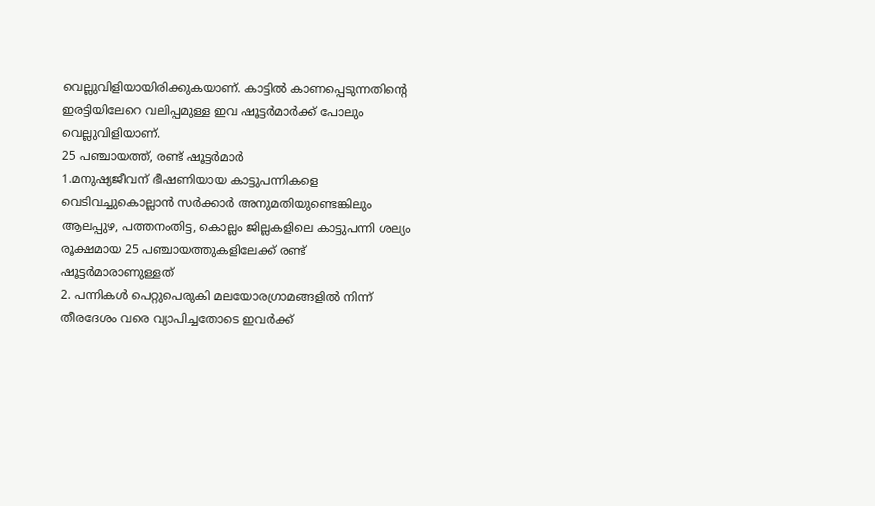വെല്ലുവിളിയായിരിക്കുകയാണ്. കാട്ടിൽ കാണപ്പെടുന്നതിന്റെ ഇരട്ടിയിലേറെ വലിപ്പമുള്ള ഇവ ഷൂട്ടർമാർക്ക് പോലും വെല്ലുവിളിയാണ്.
25 പഞ്ചായത്ത്, രണ്ട് ഷൂട്ടർമാർ
1.മനുഷ്യജീവന് ഭീഷണിയായ കാട്ടുപന്നികളെ വെടിവച്ചുകൊല്ലാൻ സർക്കാർ അനുമതിയുണ്ടെങ്കിലും ആലപ്പുഴ, പത്തനംതിട്ട, കൊല്ലം ജില്ലകളിലെ കാട്ടുപന്നി ശല്യം രൂക്ഷമായ 25 പഞ്ചായത്തുകളിലേക്ക് രണ്ട് ഷൂട്ടർമാരാണുള്ളത്
2. പന്നികൾ പെറ്റുപെരുകി മലയോരഗ്രാമങ്ങളിൽ നിന്ന് തീരദേശം വരെ വ്യാപിച്ചതോടെ ഇവർക്ക്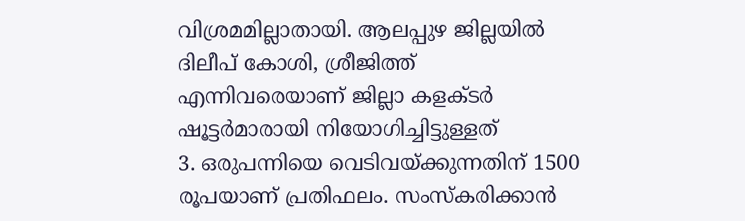വിശ്രമമില്ലാതായി. ആലപ്പുഴ ജില്ലയിൽ ദിലീപ് കോശി, ശ്രീജിത്ത് എന്നിവരെയാണ് ജില്ലാ കളക്ടർ ഷൂട്ടർമാരായി നിയോഗിച്ചിട്ടുള്ളത്
3. ഒരുപന്നിയെ വെടിവയ്ക്കുന്നതിന് 1500 രൂപയാണ് പ്രതിഫലം. സംസ്കരിക്കാൻ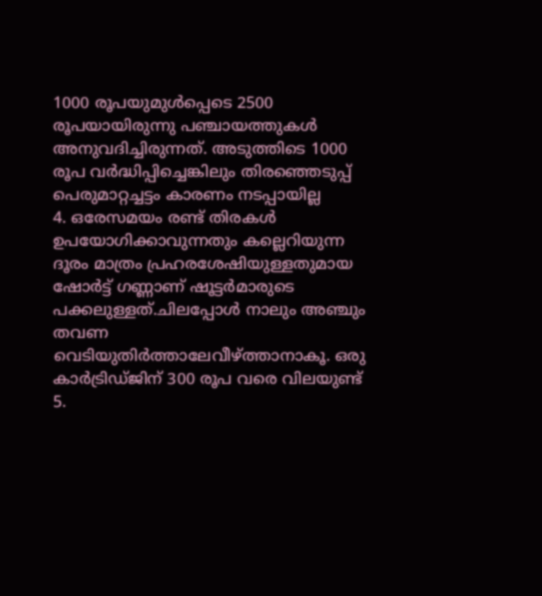1000 രൂപയുമുൾപ്പെടെ 2500 രൂപയായിരുന്നു പഞ്ചായത്തുകൾ അനുവദിച്ചിരുന്നത്. അടുത്തിടെ 1000 രൂപ വർദ്ധിപ്പിച്ചെങ്കിലും തിരഞ്ഞെടുപ്പ് പെരുമാറ്റച്ചട്ടം കാരണം നടപ്പായില്ല
4. ഒരേസമയം രണ്ട് തിരകൾ ഉപയോഗിക്കാവുന്നതും കല്ലെറിയുന്ന ദൂരം മാത്രം പ്രഹരശേഷിയുള്ളതുമായ ഷോർട്ട് ഗണ്ണാണ് ഷൂട്ടർമാരുടെ പക്കലുള്ളത്.ചിലപ്പോൾ നാലും അഞ്ചും തവണ വെടിയുതിർത്താലേവീഴ്ത്താനാകൂ. ഒരു കാർട്രിഡ്ജിന് 300 രൂപ വരെ വിലയുണ്ട്
5.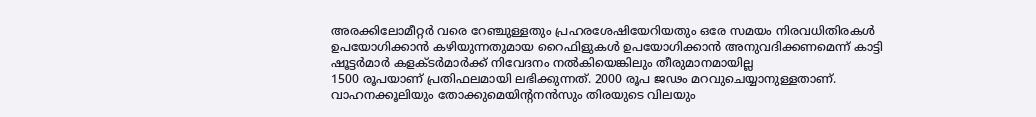അരക്കിലോമീറ്റർ വരെ റേഞ്ചുള്ളതും പ്രഹരശേഷിയേറിയതും ഒരേ സമയം നിരവധിതിരകൾ ഉപയോഗിക്കാൻ കഴിയുന്നതുമായ റൈഫിളുകൾ ഉപയോഗിക്കാൻ അനുവദിക്കണമെന്ന് കാട്ടി ഷൂട്ടർമാർ കളക്ടർമാർക്ക് നിവേദനം നൽകിയെങ്കിലും തീരുമാനമായില്ല
1500 രൂപയാണ് പ്രതിഫലമായി ലഭിക്കുന്നത്. 2000 രൂപ ജഢം മറവുചെയ്യാനുള്ളതാണ്. വാഹനക്കൂലിയും തോക്കുമെയിന്റനൻസും തിരയുടെ വിലയും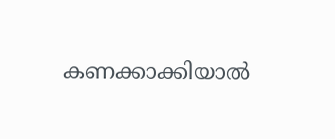കണക്കാക്കിയാൽ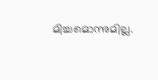മിച്ചമൊന്നുമില്ല.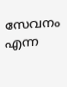സേവനം എന്ന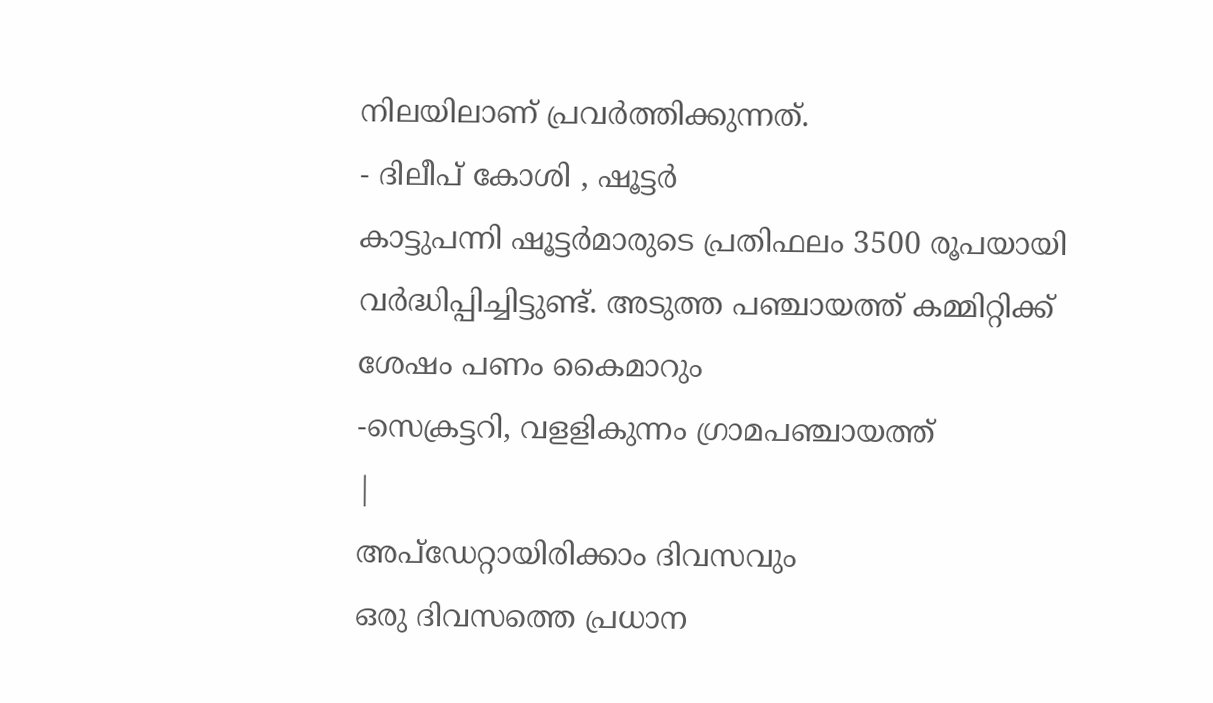നിലയിലാണ് പ്രവർത്തിക്കുന്നത്.
- ദിലീപ് കോശി , ഷൂട്ടർ
കാട്ടുപന്നി ഷൂട്ടർമാരുടെ പ്രതിഫലം 3500 രൂപയായി വർദ്ധിപ്പിച്ചിട്ടുണ്ട്. അടുത്ത പഞ്ചായത്ത് കമ്മിറ്റിക്ക് ശേഷം പണം കൈമാറും
-സെക്രട്ടറി, വളളികുന്നം ഗ്രാമപഞ്ചായത്ത്
|
അപ്ഡേറ്റായിരിക്കാം ദിവസവും
ഒരു ദിവസത്തെ പ്രധാന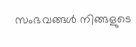സംഭവങ്ങൾ നിങ്ങളുടെ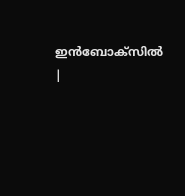ഇൻബോക്സിൽ |